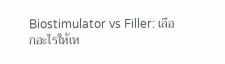Biostimulator vs Filler: เลือกอะไรให้เห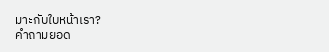มาะกับใบหน้าเรา?
คำถามยอด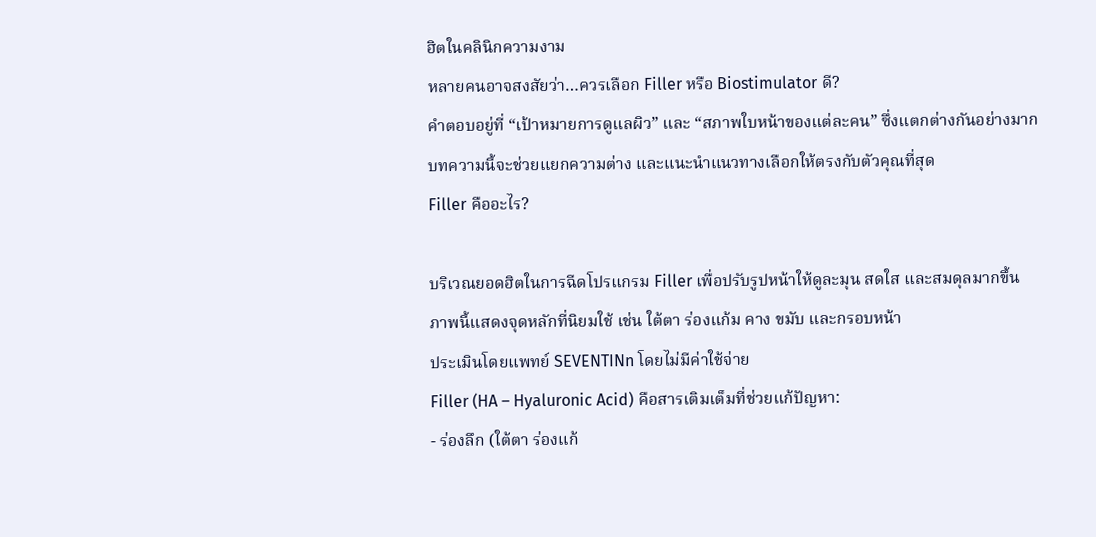ฮิตในคลินิกความงาม
หลายคนอาจสงสัยว่า…ควรเลือก Filler หรือ Biostimulator ดี?
คำตอบอยู่ที่ “เป้าหมายการดูแลผิว” และ “สภาพใบหน้าของแต่ละคน” ซึ่งแตกต่างกันอย่างมาก
บทความนี้จะช่วยแยกความต่าง และแนะนำแนวทางเลือกให้ตรงกับตัวคุณที่สุด
Filler คืออะไร?

บริเวณยอดฮิตในการฉีดโปรแกรม Filler เพื่อปรับรูปหน้าให้ดูละมุน สดใส และสมดุลมากขึ้น
ภาพนี้แสดงจุดหลักที่นิยมใช้ เช่น ใต้ตา ร่องแก้ม คาง ขมับ และกรอบหน้า
ประเมินโดยแพทย์ SEVENTINn โดยไม่มีค่าใช้จ่าย
Filler (HA – Hyaluronic Acid) คือสารเติมเต็มที่ช่วยแก้ปัญหา:
- ร่องลึก (ใต้ตา ร่องแก้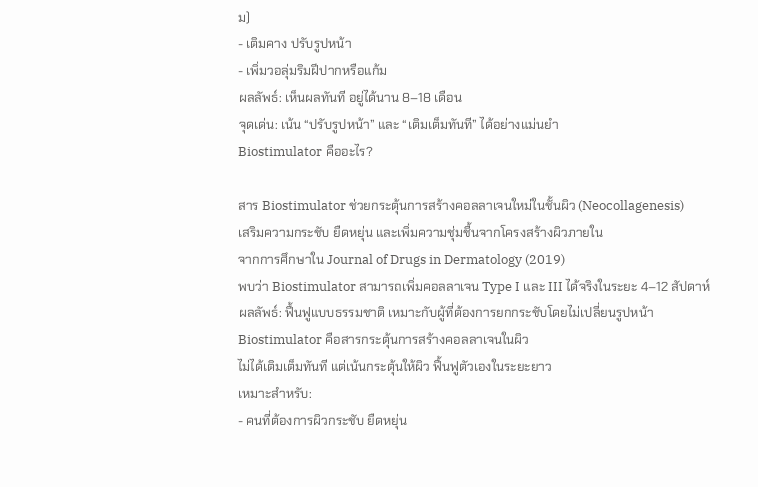ม)
- เติมคาง ปรับรูปหน้า
- เพิ่มวอลุ่มริมฝีปากหรือแก้ม
ผลลัพธ์: เห็นผลทันที อยู่ได้นาน 8–18 เดือน
จุดเด่น: เน้น “ปรับรูปหน้า” และ “เติมเต็มทันที” ได้อย่างแม่นยำ
Biostimulator คืออะไร?

สาร Biostimulator ช่วยกระตุ้นการสร้างคอลลาเจนใหม่ในชั้นผิว (Neocollagenesis)
เสริมความกระชับ ยืดหยุ่น และเพิ่มความชุ่มชื้นจากโครงสร้างผิวภายใน
จากการศึกษาใน Journal of Drugs in Dermatology (2019)
พบว่า Biostimulator สามารถเพิ่มคอลลาเจน Type I และ III ได้จริงในระยะ 4–12 สัปดาห์
ผลลัพธ์: ฟื้นฟูแบบธรรมชาติ เหมาะกับผู้ที่ต้องการยกกระชับโดยไม่เปลี่ยนรูปหน้า
Biostimulator คือสารกระตุ้นการสร้างคอลลาเจนในผิว
ไม่ได้เติมเต็มทันที แต่เน้นกระตุ้นให้ผิว ฟื้นฟูตัวเองในระยะยาว
เหมาะสำหรับ:
- คนที่ต้องการผิวกระชับ ยืดหยุ่น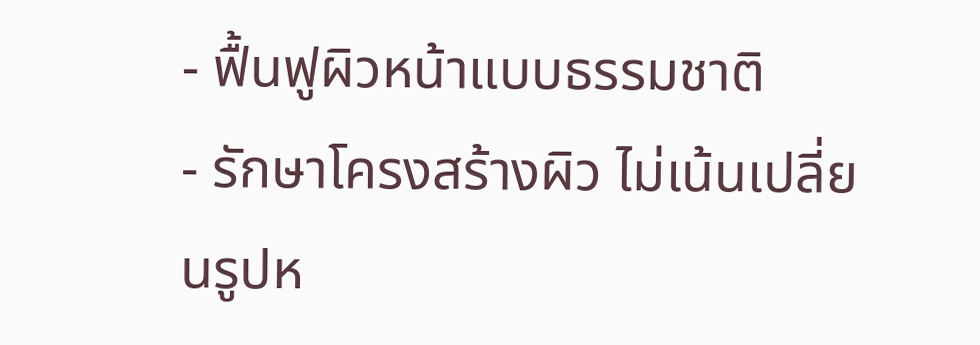- ฟื้นฟูผิวหน้าแบบธรรมชาติ
- รักษาโครงสร้างผิว ไม่เน้นเปลี่ยนรูปห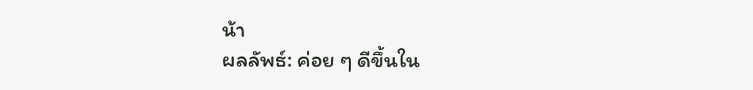น้า
ผลลัพธ์: ค่อย ๆ ดีขึ้นใน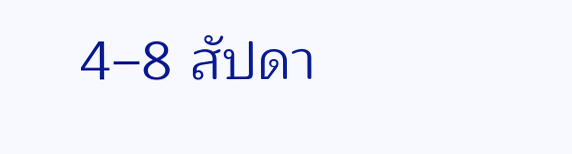4–8 สัปดา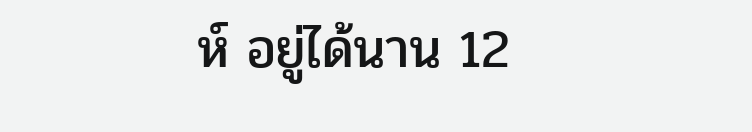ห์ อยู่ได้นาน 12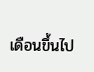เดือนขึ้นไป